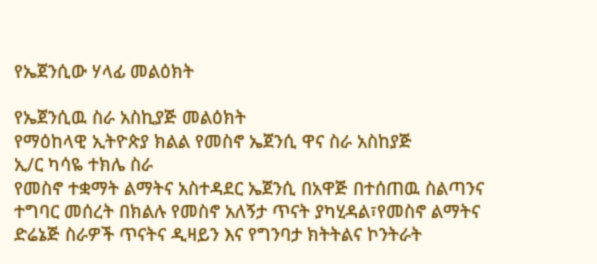የኤጀንሲው ሃላፊ መልዕክት

የኤጀንሲዉ ስራ አስኪያጅ መልዕክት
የማዕከላዊ ኢትዮጵያ ክልል የመስኖ ኤጀንሲ ዋና ስራ አስከያጅ
ኢ/ር ካሳዬ ተክሌ ስራ
የመስኖ ተቋማት ልማትና አስተዳደር ኤጀንሲ በአዋጅ በተሰጠዉ ስልጣንና ተግባር መሰረት በክልሉ የመስኖ አለኝታ ጥናት ያካሂዳል፣የመስኖ ልማትና ድሬኔጅ ስራዎች ጥናትና ዲዛይን እና የግንባታ ክትትልና ኮንትራት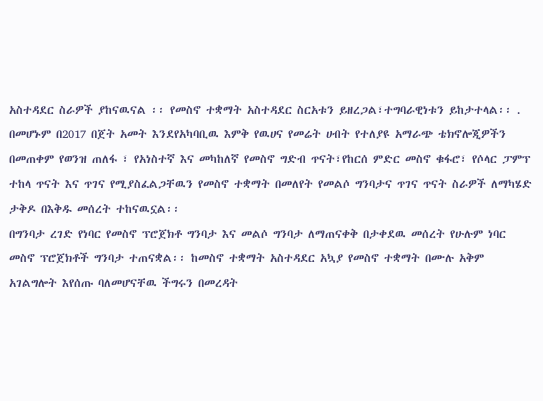አስተዳደር ስራዎች ያከናዉናል ፡፡ የመስኖ ተቋማት አስተዳደር ስርአቱን ይዘረጋል፣ተግባራዊነቱን ይከታተላል፡፡ .
በመሆኑም በ2017 በጀት አመት እንደየአካባቢዉ እምቅ የዉሀና የመሬት ሀብት የተለያዩ አማራጭ ቴክኖሎጂዎችን በመጠቀም የወንዝ ጠለፋ ፣ የአነስተኛ እና መካከለኛ የመስኖ ግድብ ጥናት፣የከርሰ ምድር መስኖ ቁፋሮ፣ የሶላር ፓምፕ ተከላ ጥናት እና ጥገና የሚያስፈልጋቸዉን የመስኖ ተቋማት በመለየት የመልሶ ግንባታና ጥገና ጥናት ስራዎች ለማካሄድ ታቅዶ በእቅዱ መሰረት ተከናዉኗል፡፡
በግንባታ ረገድ የነባር የመስኖ ፕሮጀክቶ ግንባታ እና መልሶ ግንባታ ለማጠናቀቅ በታቀደዉ መሰረት የሁሉም ነባር መስኖ ፕሮጀክቶች ግንባታ ተጠናቋል፡፡ ከመስኖ ተቋማት አስተዳደር አኳያ የመስኖ ተቋማት በሙሉ አቅም አገልግሎት እየሰጡ ባለመሆናቸዉ ችግሩን በመረዳት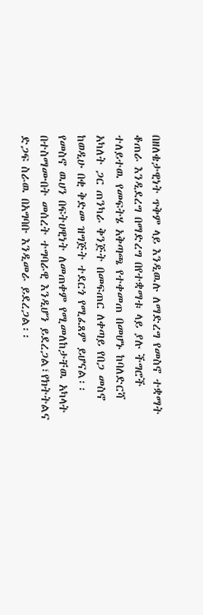በዘለቄታዊነት ጥቅም ላይ እንዲዉሉ ለማድረግ የመስኖ ተቋማት ቆጠራ እንዲደረግ በማድረግ በየተቋማቱ ላይ ያሉ ችግሮች ተለይተዉ የመፍትሄ አቅጣጫ የተቀመጠ በመሆኑ ከባለድርሻ አካለት ጋር ጠንካራ ቅንጅት በመፍጠር ለቀጣይ የበጋ መስኖ ከወዲሁ በቂ ቅድመ ዝግጅት ተደርጎ የሚፈጸም ይሆናል፡፡ የመስኖ ዉሀን በፍትሀዊነት ለመጠቀም የሚመለከታቸዉ አካላት በተስማሙበት መሰረት ተግባራዊ እንዲሆን ይደረጋል፣የክትትልና ድጋፍ ስራዉ በአግባቡ እንዲመራ ይደረጋል፡፡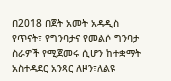በ2018 በጀት አመት አዳዲስ የጥናት፣ የግንባታና የመልሶ ግንባታ ስራዎች የሚጀመሩ ሲሆን ከተቋማት አስተዳደር አንጻር ለዞን፣ለልዩ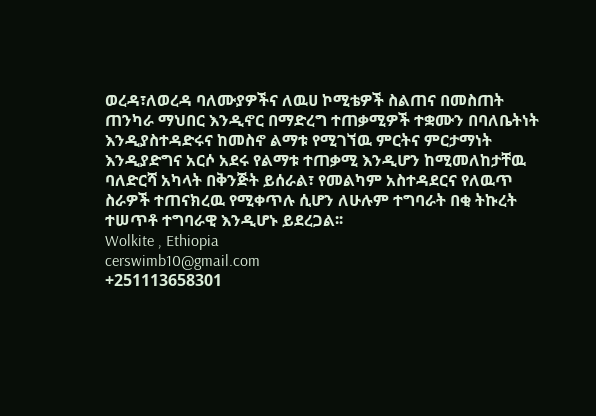ወረዳ፣ለወረዳ ባለሙያዎችና ለዉሀ ኮሚቴዎች ስልጠና በመስጠት ጠንካራ ማህበር እንዲኖር በማድረግ ተጠቃሚዎች ተቋሙን በባለቤትነት እንዲያስተዳድሩና ከመስኖ ልማቱ የሚገኘዉ ምርትና ምርታማነት እንዲያድግና አርሶ አደሩ የልማቱ ተጠቃሚ እንዲሆን ከሚመለከታቸዉ ባለድርሻ አካላት በቅንጅት ይሰራል፣ የመልካም አስተዳደርና የለዉጥ ስራዎች ተጠናክረዉ የሚቀጥሉ ሲሆን ለሁሉም ተግባራት በቂ ትኩረት ተሠጥቶ ተግባራዊ እንዲሆኑ ይደረጋል፡፡
Wolkite , Ethiopia
cerswimb10@gmail.com
+251113658301